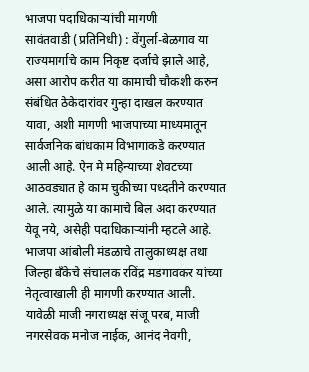भाजपा पदाधिकाऱ्यांची मागणी
सावंतवाडी (प्रतिनिधी) : वेंगुर्ला-बेळगाव या राज्यमार्गाचे काम निकृष्ट दर्जाचे झाले आहे, असा आरोप करीत या कामाची चौकशी करुन संबंधित ठेकेदारांवर गुन्हा दाखल करण्यात यावा, अशी मागणी भाजपाच्या माध्यमातून सार्वजनिक बांधकाम विभागाकडे करण्यात आली आहे. ऐन मे महिन्याच्या शेवटच्या आठवड्यात हे काम चुकीच्या पध्दतीने करण्यात आले. त्यामुळे या कामाचे बिल अदा करण्यात येवू नये, असेही पदाधिकाऱ्यांनी म्हटले आहे. भाजपा आंबोली मंडळाचे तालुकाध्यक्ष तथा जिल्हा बँकेचे संचालक रविंद्र मडगावकर यांच्या नेतृत्वाखाली ही मागणी करण्यात आली.
यावेळी माजी नगराध्यक्ष संजू परब, माजी नगरसेवक मनोज नाईक, आनंद नेवगी,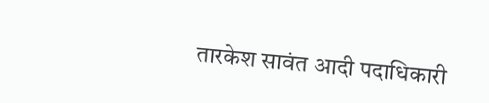तारकेश सावंत आदी पदाधिकारी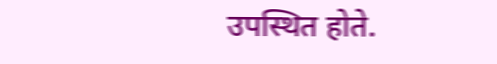उपस्थित होते.